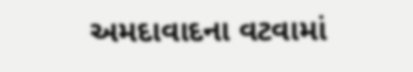અમદાવાદના વટવામાં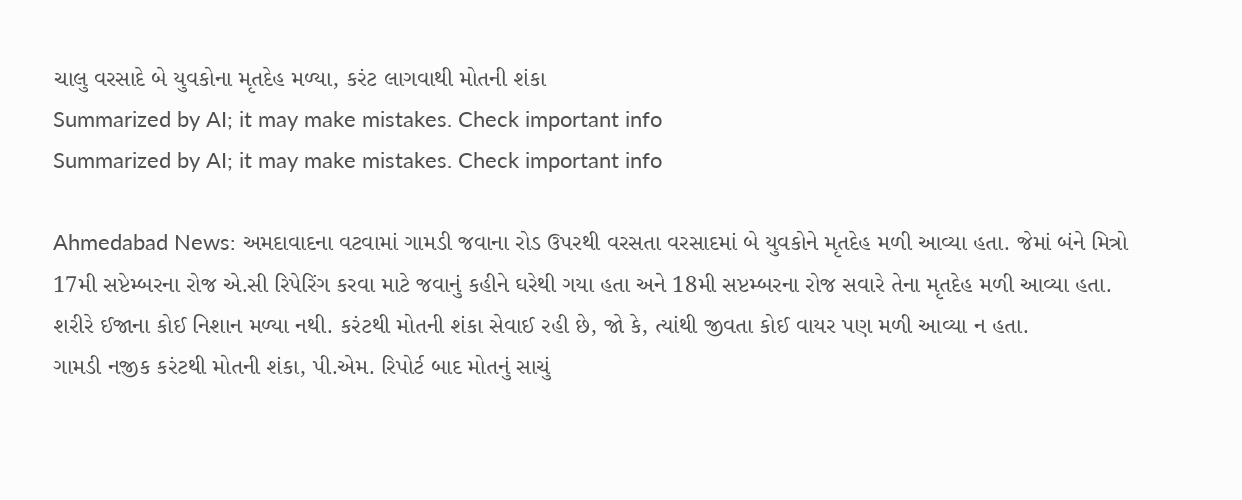ચાલુ વરસાદે બે યુવકોના મૃતદેહ મળ્યા, કરંટ લાગવાથી મોતની શંકા
Summarized by AI; it may make mistakes. Check important info
Summarized by AI; it may make mistakes. Check important info

Ahmedabad News: અમદાવાદના વટવામાં ગામડી જવાના રોડ ઉપરથી વરસતા વરસાદમાં બે યુવકોને મૃતદેહ મળી આવ્યા હતા. જેમાં બંને મિત્રો 17મી સપ્ટેમ્બરના રોજ એ.સી રિપેરિંગ કરવા માટે જવાનું કહીને ઘરેથી ગયા હતા અને 18મી સપ્ટમ્બરના રોજ સવારે તેના મૃતદેહ મળી આવ્યા હતા. શરીરે ઈજાના કોઈ નિશાન મળ્યા નથી. કરંટથી મોતની શંકા સેવાઈ રહી છે, જો કે, ત્યાંથી જીવતા કોઈ વાયર પણ મળી આવ્યા ન હતા.
ગામડી નજીક કરંટથી મોતની શંકા, પી.એમ. રિપોર્ટ બાદ મોતનું સાચું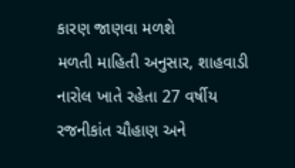કારણ જાણવા મળશે
મળતી માહિતી અનુસાર, શાહવાડી નારોલ ખાતે રહેતા 27 વર્ષીય રજનીકાંત ચૌહાણ અને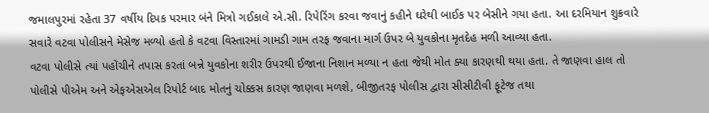જમાલપુરમાં રહેતા 37 વર્ષીય દિપક પરમાર બંને મિત્રો ગઈકાલે એ.સી. રિપેરિંગ કરવા જવાનું કહીને ઘરેથી બાઈક પર બેસીને ગયા હતા. આ દરમિયાન શુક્રવારે સવારે વટવા પોલીસને મેસેજ મળ્યો હતો કે વટવા વિસ્તારમાં ગામડી ગામ તરફ જવાના માર્ગ ઉપર બે યુવકોના મૃતદેહ મળી આવ્યા હતા.
વટવા પોલીસે ત્યાં પહોંચીને તપાસ કરતાં બન્ને યુવકોના શરીર ઉપરથી ઈજાના નિશાન મળ્યા ન હતા જેથી મોત ક્યા કારણથી થયા હતા. તે જાણવા હાલ તો પોલીસે પીએમ અને એફએસએલ રિપોર્ટ બાદ મોતનું ચોક્કસ કારણ જાણવા મળશે, બીજીતરફ પોલીસ દ્વારા સીસીટીવી ફૂટેજ તથા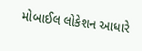મોબાઈલ લોકેશન આધારે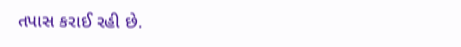તપાસ કરાઈ રહી છે.